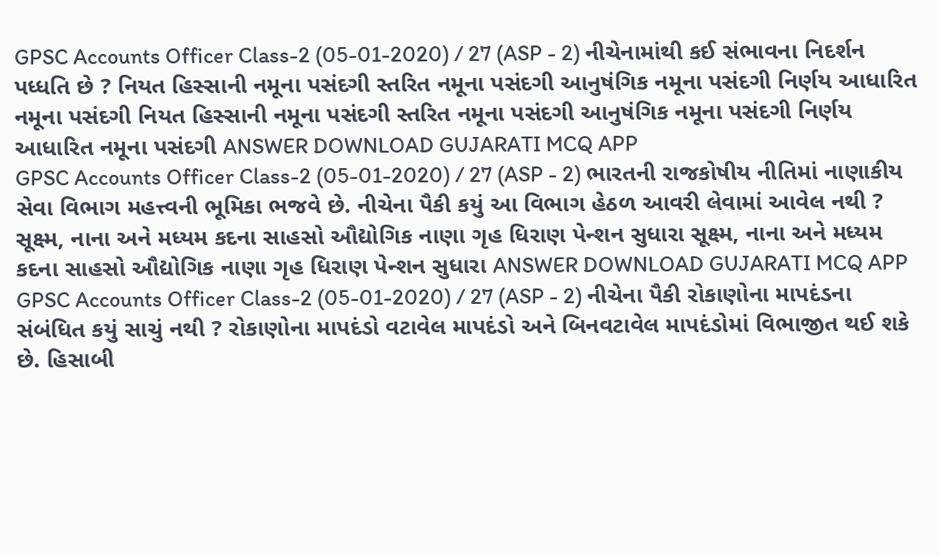GPSC Accounts Officer Class-2 (05-01-2020) / 27 (ASP - 2) નીચેનામાંથી કઈ સંભાવના નિદર્શન પધ્ધતિ છે ? નિયત હિસ્સાની નમૂના પસંદગી સ્તરિત નમૂના પસંદગી આનુષંગિક નમૂના પસંદગી નિર્ણય આધારિત નમૂના પસંદગી નિયત હિસ્સાની નમૂના પસંદગી સ્તરિત નમૂના પસંદગી આનુષંગિક નમૂના પસંદગી નિર્ણય આધારિત નમૂના પસંદગી ANSWER DOWNLOAD GUJARATI MCQ APP
GPSC Accounts Officer Class-2 (05-01-2020) / 27 (ASP - 2) ભારતની રાજકોષીય નીતિમાં નાણાકીય સેવા વિભાગ મહત્ત્વની ભૂમિકા ભજવે છે. નીચેના પૈકી કયું આ વિભાગ હેઠળ આવરી લેવામાં આવેલ નથી ? સૂક્ષ્મ, નાના અને મધ્યમ કદના સાહસો ઔદ્યોગિક નાણા ગૃહ ધિરાણ પેન્શન સુધારા સૂક્ષ્મ, નાના અને મધ્યમ કદના સાહસો ઔદ્યોગિક નાણા ગૃહ ધિરાણ પેન્શન સુધારા ANSWER DOWNLOAD GUJARATI MCQ APP
GPSC Accounts Officer Class-2 (05-01-2020) / 27 (ASP - 2) નીચેના પૈકી રોકાણોના માપદંડના સંબંધિત કયું સાચું નથી ? રોકાણોના માપદંડો વટાવેલ માપદંડો અને બિનવટાવેલ માપદંડોમાં વિભાજીત થઈ શકે છે. હિસાબી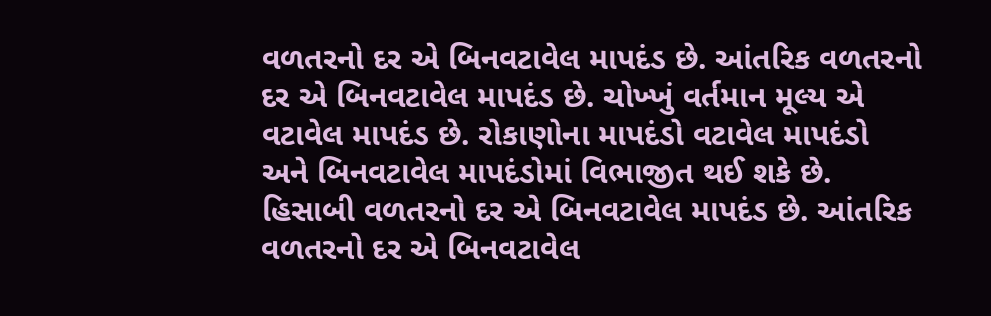વળતરનો દર એ બિનવટાવેલ માપદંડ છે. આંતરિક વળતરનો દર એ બિનવટાવેલ માપદંડ છે. ચોખ્ખું વર્તમાન મૂલ્ય એ વટાવેલ માપદંડ છે. રોકાણોના માપદંડો વટાવેલ માપદંડો અને બિનવટાવેલ માપદંડોમાં વિભાજીત થઈ શકે છે. હિસાબી વળતરનો દર એ બિનવટાવેલ માપદંડ છે. આંતરિક વળતરનો દર એ બિનવટાવેલ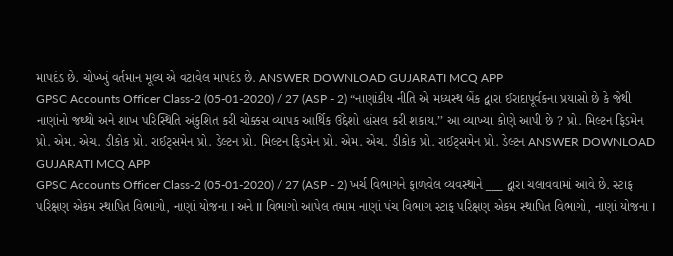માપદંડ છે. ચોખ્ખું વર્તમાન મૂલ્ય એ વટાવેલ માપદંડ છે. ANSWER DOWNLOAD GUJARATI MCQ APP
GPSC Accounts Officer Class-2 (05-01-2020) / 27 (ASP - 2) “નાણાંકીય નીતિ એ મધ્યસ્થ બેંક દ્વારા ઈરાદાપૂર્વકના પ્રયાસો છે કે જેથી નાણાંનો જથ્થો અને શાખ પરિસ્થિતિ અંકુશિત કરી ચોક્કસ વ્યાપક આર્થિક ઉદ્દેશો હાંસલ કરી શકાય.’’ આ વ્યાખ્યા કોણે આપી છે ? પ્રો. મિલ્ટન ફિડમેન પ્રો. એમ. એચ. ડીકોક પ્રો. રાઈટ્સમેન પ્રો. ડેલ્ટન પ્રો. મિલ્ટન ફિડમેન પ્રો. એમ. એચ. ડીકોક પ્રો. રાઈટ્સમેન પ્રો. ડેલ્ટન ANSWER DOWNLOAD GUJARATI MCQ APP
GPSC Accounts Officer Class-2 (05-01-2020) / 27 (ASP - 2) ખર્ચ વિભાગને ફાળવેલ વ્યવસ્થાને ___ દ્વારા ચલાવવામાં આવે છે. સ્ટાફ પરિક્ષણ એકમ સ્થાપિત વિભાગો, નાણાં યોજના I અને II વિભાગો આપેલ તમામ નાણાં પંચ વિભાગ સ્ટાફ પરિક્ષણ એકમ સ્થાપિત વિભાગો, નાણાં યોજના I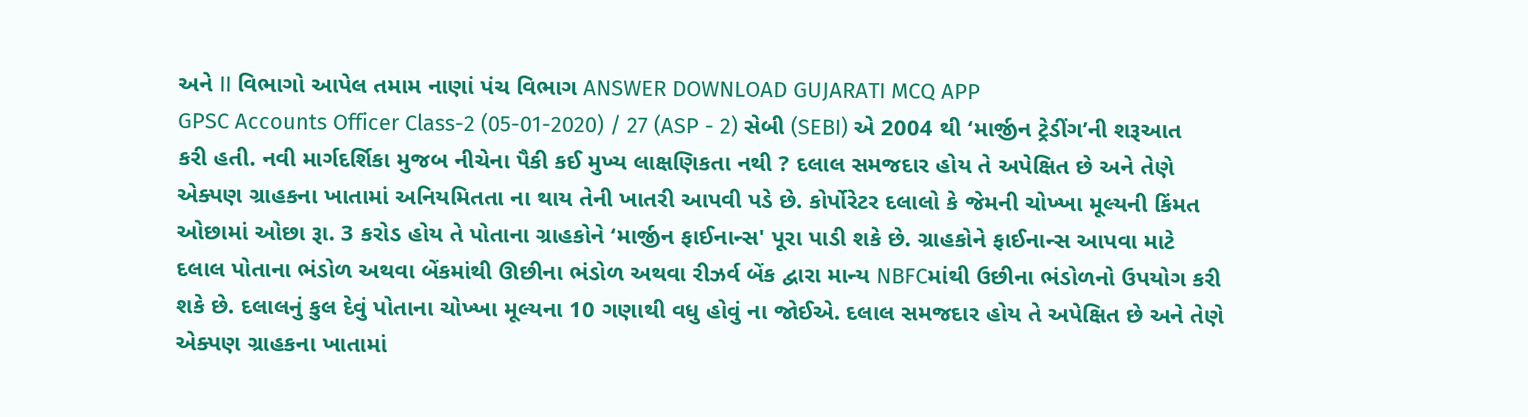અને II વિભાગો આપેલ તમામ નાણાં પંચ વિભાગ ANSWER DOWNLOAD GUJARATI MCQ APP
GPSC Accounts Officer Class-2 (05-01-2020) / 27 (ASP - 2) સેબી (SEBI) એ 2004 થી ‘માર્જીન ટ્રેડીંગ’ની શરૂઆત કરી હતી. નવી માર્ગદર્શિકા મુજબ નીચેના પૈકી કઈ મુખ્ય લાક્ષણિકતા નથી ? દલાલ સમજદાર હોય તે અપેક્ષિત છે અને તેણે એક્પણ ગ્રાહકના ખાતામાં અનિયમિતતા ના થાય તેની ખાતરી આપવી પડે છે. કોર્પોરેટર દલાલો કે જેમની ચોખ્ખા મૂલ્યની કિંમત ઓછામાં ઓછા રૂા. 3 કરોડ હોય તે પોતાના ગ્રાહકોને ‘માર્જીન ફાઈનાન્સ' પૂરા પાડી શકે છે. ગ્રાહકોને ફાઈનાન્સ આપવા માટે દલાલ પોતાના ભંડોળ અથવા બેંકમાંથી ઊછીના ભંડોળ અથવા રીઝર્વ બેંક દ્વારા માન્ય NBFCમાંથી ઉછીના ભંડોળનો ઉપયોગ કરી શકે છે. દલાલનું કુલ દેવું પોતાના ચોખ્ખા મૂલ્યના 10 ગણાથી વધુ હોવું ના જોઈએ. દલાલ સમજદાર હોય તે અપેક્ષિત છે અને તેણે એક્પણ ગ્રાહકના ખાતામાં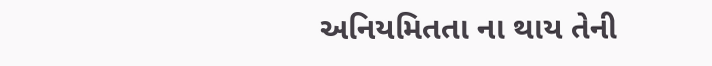અનિયમિતતા ના થાય તેની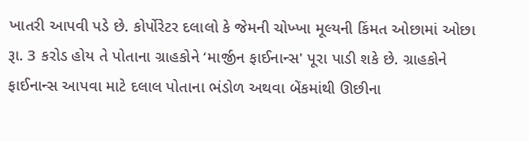ખાતરી આપવી પડે છે. કોર્પોરેટર દલાલો કે જેમની ચોખ્ખા મૂલ્યની કિંમત ઓછામાં ઓછા રૂા. 3 કરોડ હોય તે પોતાના ગ્રાહકોને ‘માર્જીન ફાઈનાન્સ' પૂરા પાડી શકે છે. ગ્રાહકોને ફાઈનાન્સ આપવા માટે દલાલ પોતાના ભંડોળ અથવા બેંકમાંથી ઊછીના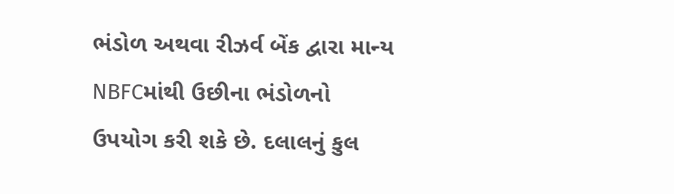ભંડોળ અથવા રીઝર્વ બેંક દ્વારા માન્ય NBFCમાંથી ઉછીના ભંડોળનો ઉપયોગ કરી શકે છે. દલાલનું કુલ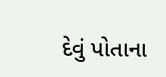દેવું પોતાના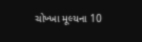ચોખ્ખા મૂલ્યના 10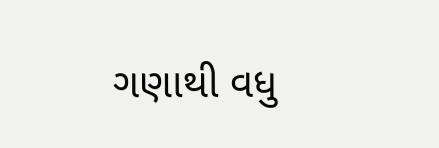ગણાથી વધુ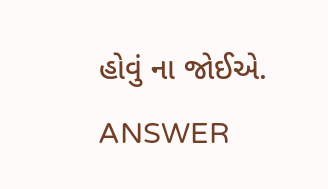હોવું ના જોઈએ. ANSWER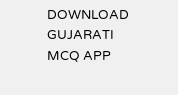DOWNLOAD GUJARATI MCQ APP